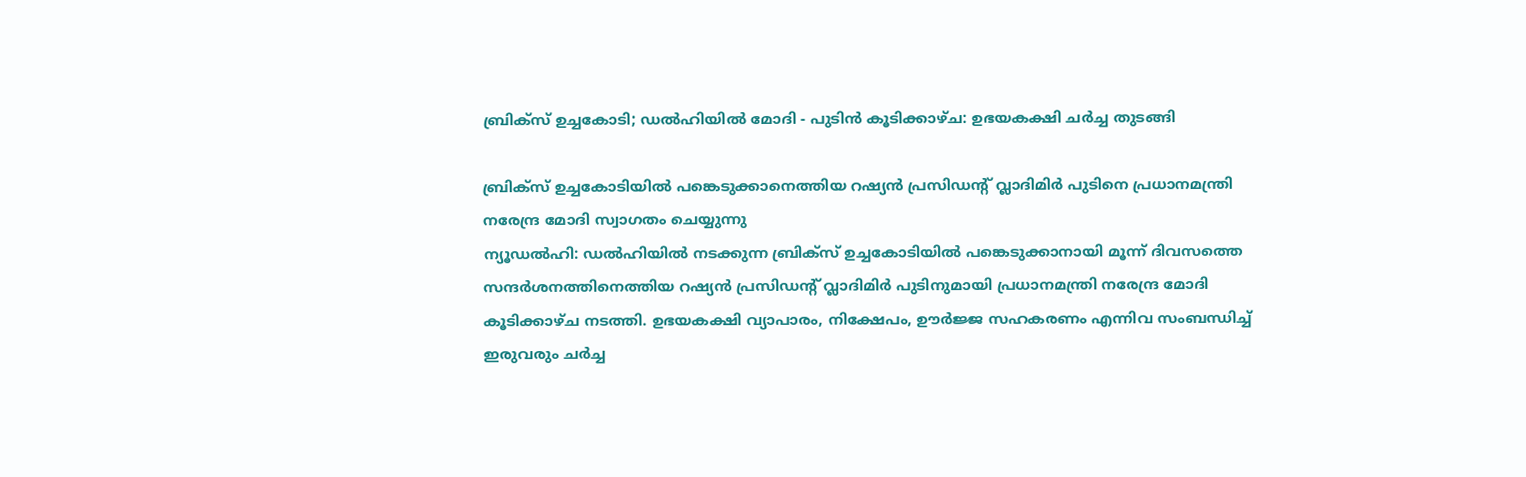ബ്രിക്സ് ഉച്ചകോടി; ഡൽഹിയിൽ മോദി - പുടിൻ കൂടിക്കാഴ്ച: ഉഭയകക്ഷി ചർച്ച തുടങ്ങി

ബ്രിക്സ് ഉച്ചകോടിയിൽ പങ്കെടുക്കാനെത്തിയ റഷ്യൻ പ്രസിഡന്റ് വ്ലാദിമിർ പുടിനെ പ്രധാനമന്ത്രി നരേന്ദ്ര മോദി സ്വാഗതം ചെയ്യുന്നു
ന്യൂഡൽഹി: ഡൽഹിയിൽ നടക്കുന്ന ബ്രിക്സ് ഉച്ചകോടിയിൽ പങ്കെടുക്കാനായി മൂന്ന് ദിവസത്തെ സന്ദർശനത്തിനെത്തിയ റഷ്യൻ പ്രസിഡന്റ് വ്ലാദിമിർ പുടിനുമായി പ്രധാനമന്ത്രി നരേന്ദ്ര മോദി കൂടിക്കാഴ്ച നടത്തി. ഉഭയകക്ഷി വ്യാപാരം, നിക്ഷേപം, ഊർജ്ജ സഹകരണം എന്നിവ സംബന്ധിച്ച് ഇരുവരും ചർച്ച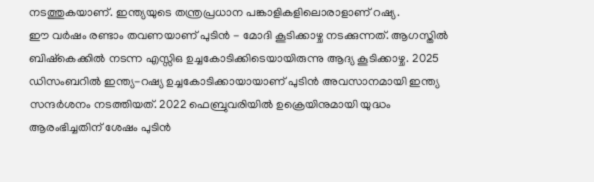നടത്തുകയാണ്. ഇന്ത്യയുടെ തന്ത്രപ്രധാന പങ്കാളികളിലൊരാളാണ് റഷ്യ.
ഈ വർഷം രണ്ടാം തവണയാണ് പുടിൻ - മോദി കൂടിക്കാഴ്ച നടക്കുന്നത്. ആഗസ്തിൽ ബിഷ്കെക്കിൽ നടന്ന എസ്സിഒ ഉച്ചകോടിക്കിടെയായിരുന്നു ആദ്യ കൂടിക്കാഴ്ച. 2025 ഡിസംബറിൽ ഇന്ത്യ-റഷ്യ ഉച്ചകോടിക്കായായാണ് പുടിൻ അവസാനമായി ഇന്ത്യ സന്ദർശനം നടത്തിയത്. 2022 ഫെബ്രുവരിയിൽ ഉക്രെയിനുമായി യുദ്ധം ആരംഭിച്ചതിന് ശേഷം പുടിൻ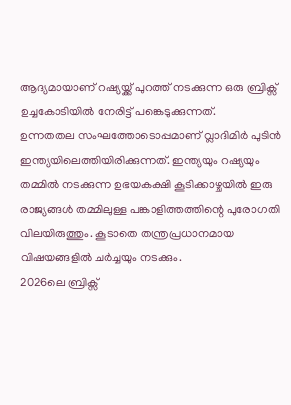ആദ്യമായാണ് റഷ്യയ്ക്ക് പുറത്ത് നടക്കുന്ന ഒരു ബ്രിക്സ് ഉച്ചകോടിയിൽ നേരിട്ട് പങ്കെടുക്കുന്നത്.
ഉന്നതതല സംഘത്തോടൊപ്പമാണ് വ്ലാദിമിർ പുടിൻ ഇന്ത്യയിലെത്തിയിരിക്കുന്നത്. ഇന്ത്യയും റഷ്യയും തമ്മിൽ നടക്കുന്ന ഉഭയകക്ഷി കൂടിക്കാഴ്ചയിൽ ഇരു രാജ്യങ്ങൾ തമ്മിലുള്ള പങ്കാളിത്തത്തിന്റെ പുരോഗതി വിലയിരുത്തും. കൂടാതെ തന്ത്രപ്രധാനമായ വിഷയങ്ങളിൽ ചർച്ചയും നടക്കും.
2026ലെ ബ്രിക്സ്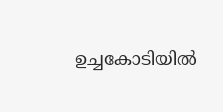ഉച്ചകോടിയിൽ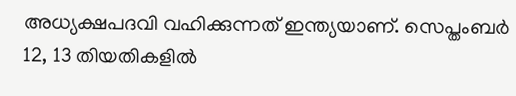അധ്യക്ഷപദവി വഹിക്കുന്നത് ഇന്ത്യയാണ്. സെപ്തംബർ 12, 13 തിയതികളിൽ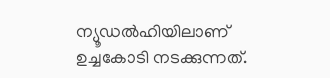ന്യൂഡൽഹിയിലാണ് ഉച്ചകോടി നടക്കുന്നത്.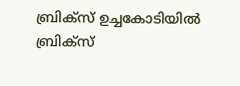ബ്രിക്സ് ഉച്ചകോടിയിൽ ബ്രിക്സ്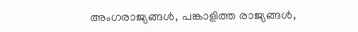അംഗരാജ്യങ്ങൾ, പങ്കാളിത്ത രാജ്യങ്ങൾ,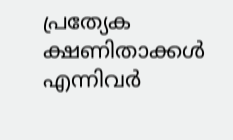പ്രത്യേക ക്ഷണിതാക്കൾ എന്നിവർ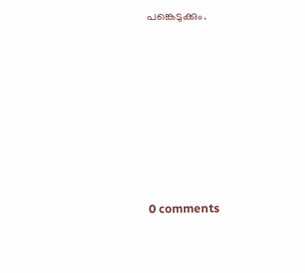പങ്കെടുക്കും.










0 comments